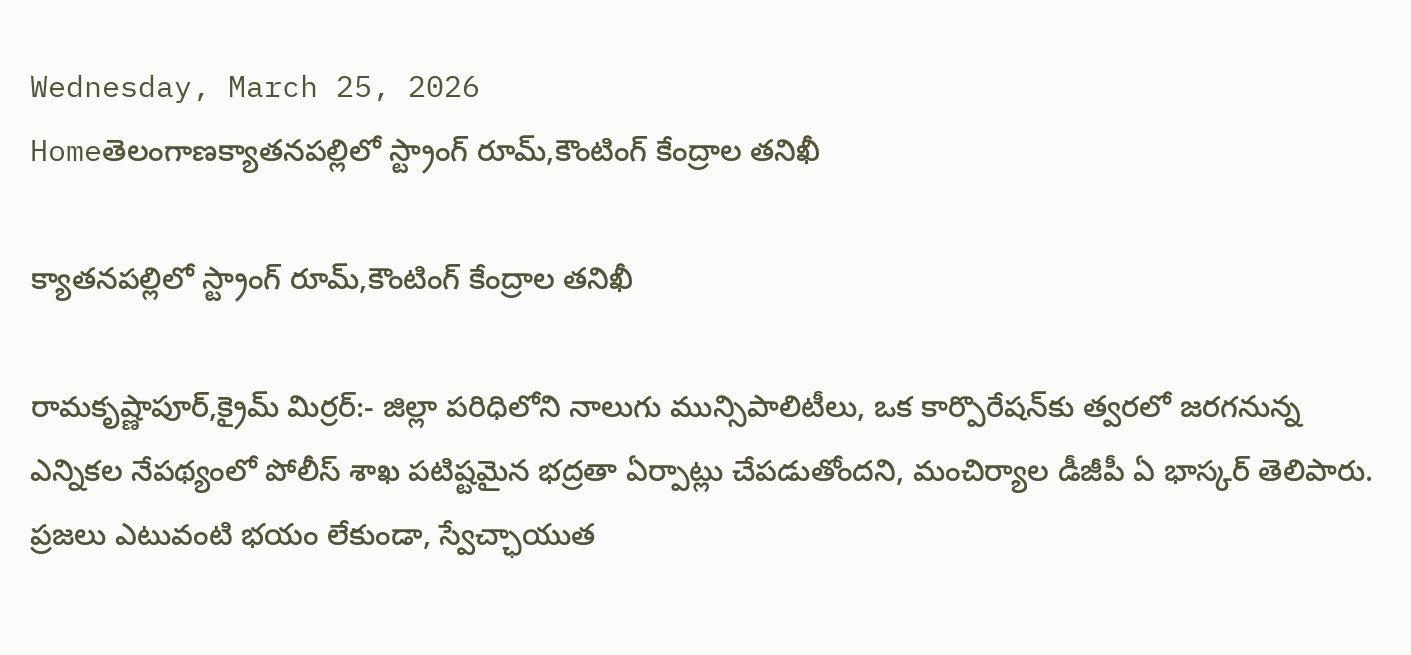Wednesday, March 25, 2026
Homeతెలంగాణక్యాతనపల్లిలో స్ట్రాంగ్ రూమ్,కౌంటింగ్ కేంద్రాల తనిఖీ

క్యాతనపల్లిలో స్ట్రాంగ్ రూమ్,కౌంటింగ్ కేంద్రాల తనిఖీ

రామకృష్ణాపూర్,క్రైమ్ మిర్రర్:- జిల్లా పరిధిలోని నాలుగు మున్సిపాలిటీలు, ఒక కార్పొరేషన్‌కు త్వరలో జరగనున్న ఎన్నికల నేపథ్యంలో పోలీస్ శాఖ పటిష్టమైన భద్రతా ఏర్పాట్లు చేపడుతోందని, మంచిర్యాల డీజీపీ ఏ భాస్కర్ తెలిపారు. ప్రజలు ఎటువంటి భయం లేకుండా, స్వేచ్ఛాయుత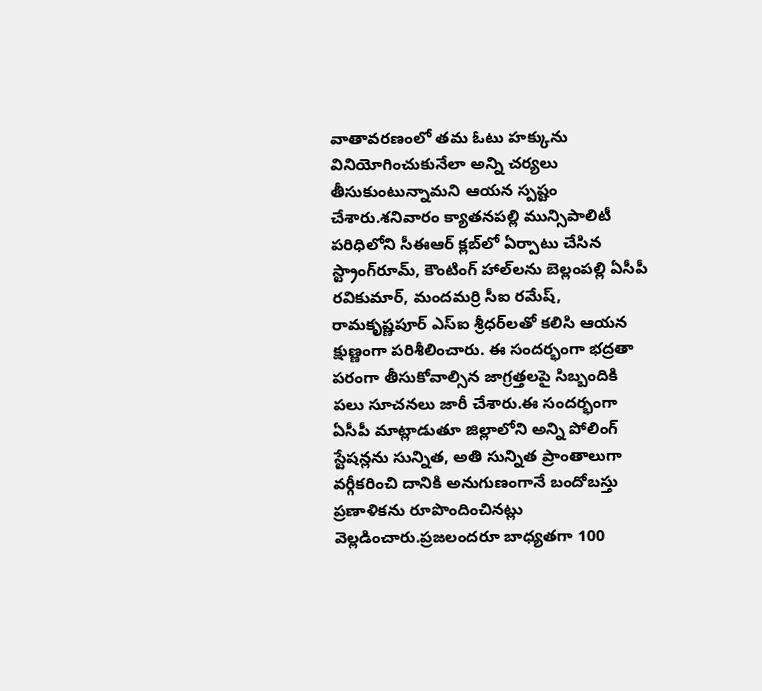వాతావరణంలో తమ ఓటు హక్కును వినియోగించుకునేలా అన్ని చర్యలు తీసుకుంటున్నామని ఆయన స్పష్టం చేశారు.శనివారం క్యాతనపల్లి మున్సిపాలిటీ పరిధిలోని సీఈఆర్ క్లబ్‌లో ఏర్పాటు చేసిన స్ట్రాంగ్‌రూమ్, కౌంటింగ్ హాల్‌లను బెల్లంపల్లి ఏసీపీ రవికుమార్, మందమర్రి సీఐ రమేష్, రామకృష్ణపూర్ ఎస్ఐ శ్రీధర్‌లతో కలిసి ఆయన క్షుణ్ణంగా పరిశీలించారు. ఈ సందర్భంగా భద్రతా పరంగా తీసుకోవాల్సిన జాగ్రత్తలపై సిబ్బందికి పలు సూచనలు జారీ చేశారు.ఈ సందర్భంగా ఏసీపీ మాట్లాడుతూ జిల్లాలోని అన్ని పోలింగ్ స్టేషన్లను సున్నిత, అతి సున్నిత ప్రాంతాలుగా వర్గీకరించి దానికి అనుగుణంగానే బందోబస్తు ప్రణాళికను రూపొందించినట్లు వెల్లడించారు.ప్రజలందరూ బాధ్యతగా 100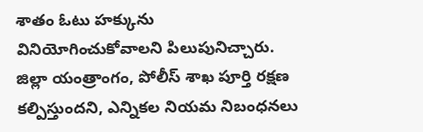శాతం ఓటు హక్కును వినియోగించుకోవాలని పిలుపునిచ్చారు. జిల్లా యంత్రాంగం, పోలీస్ శాఖ పూర్తి రక్షణ కల్పిస్తుందని, ఎన్నికల నియమ నిబంధనలు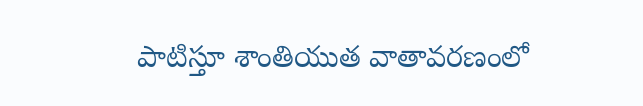పాటిస్తూ శాంతియుత వాతావరణంలో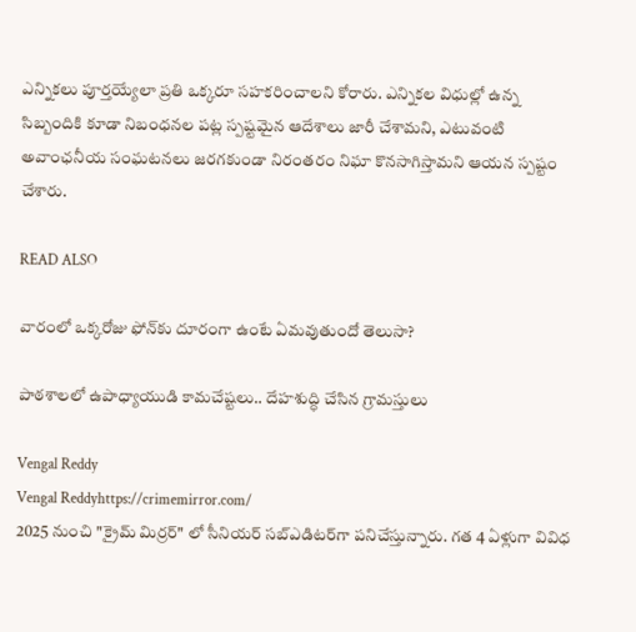ఎన్నికలు పూర్తయ్యేలా ప్రతి ఒక్కరూ సహకరించాలని కోరారు. ఎన్నికల విధుల్లో ఉన్న సిబ్బందికి కూడా నిబంధనల పట్ల స్పష్టమైన ఆదేశాలు జారీ చేశామని, ఎటువంటి అవాంఛనీయ సంఘటనలు జరగకుండా నిరంతరం నిఘా కొనసాగిస్తామని ఆయన స్పష్టం చేశారు.

READ ALSO

వారంలో ఒక్కరోజు ఫోన్‌కు దూరంగా ఉంటే ఏమవుతుందో తెలుసా?

పాఠశాలలో ఉపాధ్యాయుడి కామచేష్టలు.. దేహశుద్ధి చేసిన గ్రామస్తులు

Vengal Reddy
Vengal Reddyhttps://crimemirror.com/
2025 నుంచి "క్రైమ్ మిర్రర్" లో సీనియర్ సబ్‌ఎడిటర్‌గా పనిచేస్తున్నారు. గత 4 ఏళ్లుగా వివిధ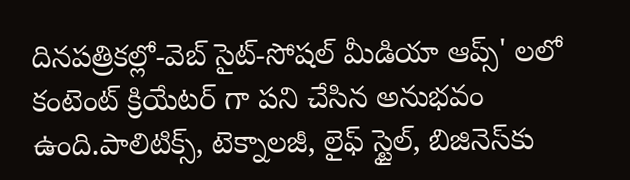దినపత్రికల్లో-వెబ్ సైట్-సోషల్ మీడియా ఆప్స్' లలో కంటెంట్ క్రియేటర్ గా పని చేసిన అనుభవం ఉంది.పాలిటిక్స్‌, టెక్నాలజీ, లైఫ్‌ స్టైల్‌, బిజినెస్‌కు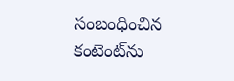సంబంధించిన కంటెంట్‌ను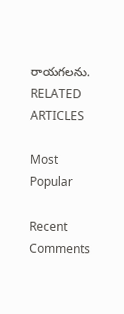రాయగలను.
RELATED ARTICLES

Most Popular

Recent Comments